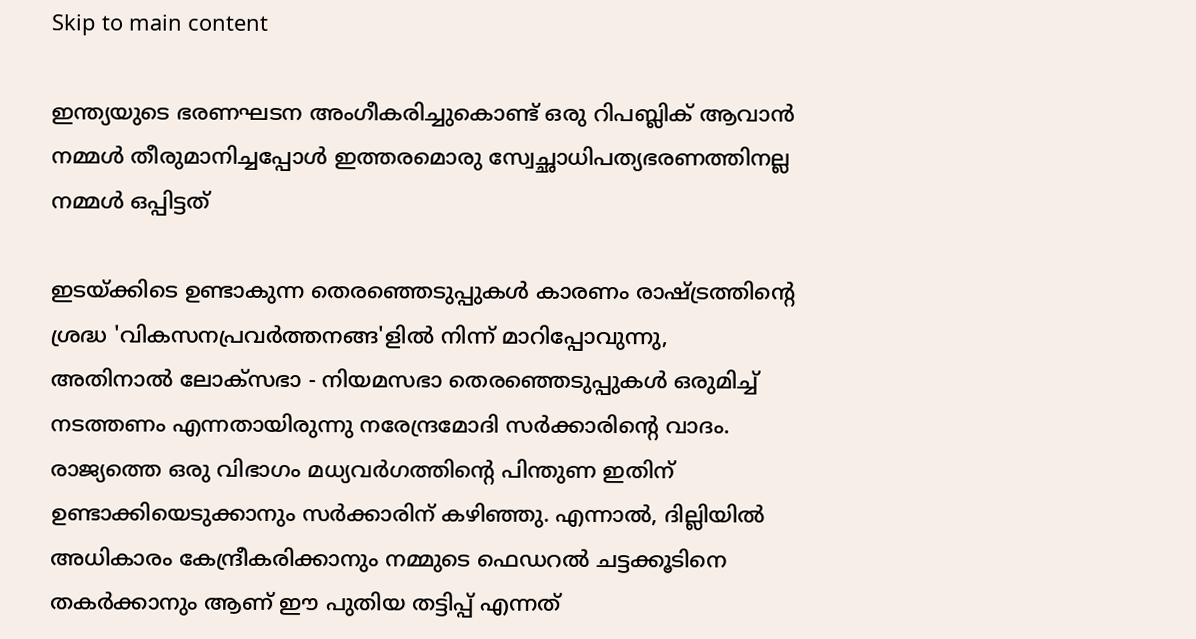Skip to main content

ഇന്ത്യയുടെ ഭരണഘടന അംഗീകരിച്ചുകൊണ്ട് ഒരു റിപബ്ലിക് ആവാൻ നമ്മൾ തീരുമാനിച്ചപ്പോൾ ഇത്തരമൊരു സ്വേച്ഛാധിപത്യഭരണത്തിനല്ല നമ്മൾ ഒപ്പിട്ടത്

ഇടയ്ക്കിടെ ഉണ്ടാകുന്ന തെരഞ്ഞെടുപ്പുകൾ കാരണം രാഷ്ട്രത്തിന്റെ ശ്രദ്ധ 'വികസനപ്രവർത്തനങ്ങ'ളിൽ നിന്ന് മാറിപ്പോവുന്നു, അതിനാൽ ലോക്സഭാ - നിയമസഭാ തെരഞ്ഞെടുപ്പുകൾ ഒരുമിച്ച് നടത്തണം എന്നതായിരുന്നു നരേന്ദ്രമോദി സർക്കാരിന്റെ വാദം. രാജ്യത്തെ ഒരു വിഭാഗം മധ്യവർഗത്തിന്റെ പിന്തുണ ഇതിന് ഉണ്ടാക്കിയെടുക്കാനും സർക്കാരിന് കഴിഞ്ഞു. എന്നാൽ, ദില്ലിയിൽ അധികാരം കേന്ദ്രീകരിക്കാനും നമ്മുടെ ഫെഡറൽ ചട്ടക്കൂടിനെ തകർക്കാനും ആണ് ഈ പുതിയ തട്ടിപ്പ് എന്നത്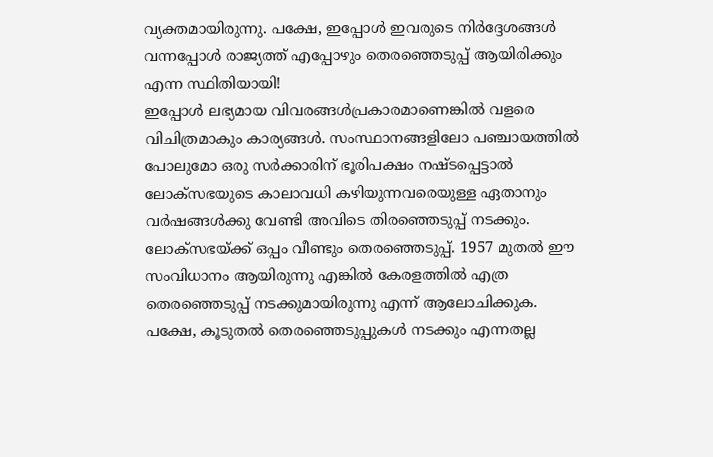വ്യക്തമായിരുന്നു. പക്ഷേ, ഇപ്പോൾ ഇവരുടെ നിർദ്ദേശങ്ങൾ വന്നപ്പോൾ രാജ്യത്ത് എപ്പോഴും തെരഞ്ഞെടുപ്പ് ആയിരിക്കും എന്ന സ്ഥിതിയായി!
ഇപ്പോൾ ലഭ്യമായ വിവരങ്ങൾപ്രകാരമാണെങ്കിൽ വളരെ വിചിത്രമാകും കാര്യങ്ങൾ. സംസ്ഥാനങ്ങളിലോ പഞ്ചായത്തിൽ പോലുമോ ഒരു സർക്കാരിന് ഭൂരിപക്ഷം നഷ്ടപ്പെട്ടാൽ ലോക്സഭയുടെ കാലാവധി കഴിയുന്നവരെയുള്ള ഏതാനും വർഷങ്ങൾക്കു വേണ്ടി അവിടെ തിരഞ്ഞെടുപ്പ് നടക്കും. ലോക്സഭയ്ക്ക് ഒപ്പം വീണ്ടും തെരഞ്ഞെടുപ്പ്. 1957 മുതൽ ഈ സംവിധാനം ആയിരുന്നു എങ്കിൽ കേരളത്തിൽ എത്ര തെരഞ്ഞെടുപ്പ് നടക്കുമായിരുന്നു എന്ന് ആലോചിക്കുക.
പക്ഷേ, കൂടുതൽ തെരഞ്ഞെടുപ്പുകൾ നടക്കും എന്നതല്ല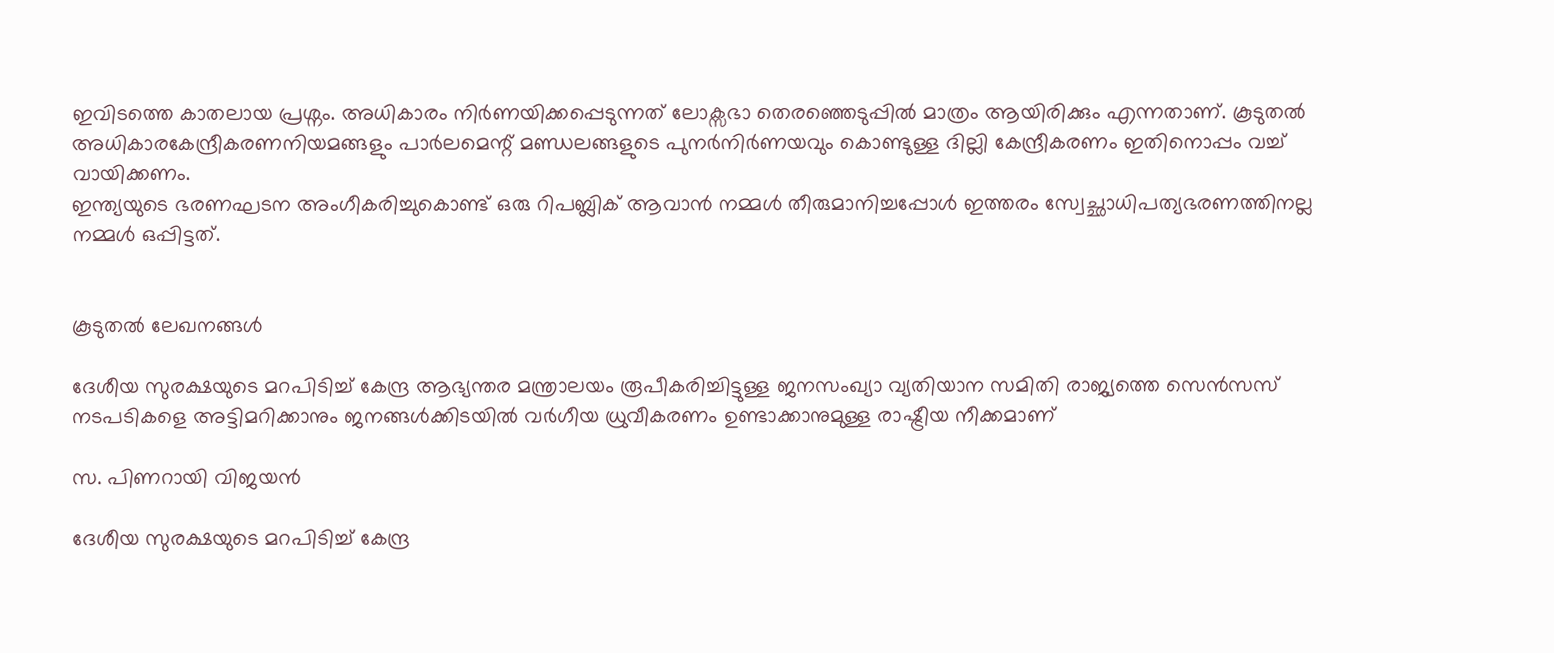ഇവിടത്തെ കാതലായ പ്രശ്നം. അധികാരം നിർണയിക്കപ്പെടുന്നത് ലോക്സഭാ തെരഞ്ഞെടുപ്പിൽ മാത്രം ആയിരിക്കും എന്നതാണ്. കൂടുതൽ അധികാരകേന്ദ്രീകരണനിയമങ്ങളും പാർലമെന്റ് മണ്ഡലങ്ങളുടെ പുനർനിർണയവും കൊണ്ടുള്ള ദില്ലി കേന്ദ്രീകരണം ഇതിനൊപ്പം വച്ച് വായിക്കണം.
ഇന്ത്യയുടെ ഭരണഘടന അംഗീകരിച്ചുകൊണ്ട് ഒരു റിപബ്ലിക് ആവാൻ നമ്മൾ തീരുമാനിച്ചപ്പോൾ ഇത്തരം സ്വേച്ഛാധിപത്യഭരണത്തിനല്ല നമ്മൾ ഒപ്പിട്ടത്.


കൂടുതൽ ലേഖനങ്ങൾ

ദേശീയ സുരക്ഷയുടെ മറപിടിച്ച് കേന്ദ്ര ആഭ്യന്തര മന്ത്രാലയം രൂപീകരിച്ചിട്ടുള്ള ജനസംഖ്യാ വ്യതിയാന സമിതി രാജ്യത്തെ സെൻസസ് നടപടികളെ അട്ടിമറിക്കാനും ജനങ്ങൾക്കിടയിൽ വർഗീയ ധ്രുവീകരണം ഉണ്ടാക്കാനുമുള്ള രാഷ്ട്രീയ നീക്കമാണ്

സ. പിണറായി വിജയൻ

ദേശീയ സുരക്ഷയുടെ മറപിടിച്ച് കേന്ദ്ര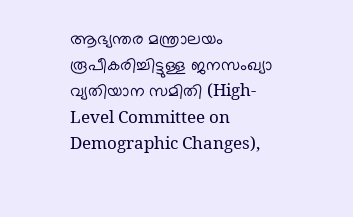ആഭ്യന്തര മന്ത്രാലയം രൂപീകരിച്ചിട്ടുള്ള ജനസംഖ്യാ വ്യതിയാന സമിതി (High-Level Committee on Demographic Changes),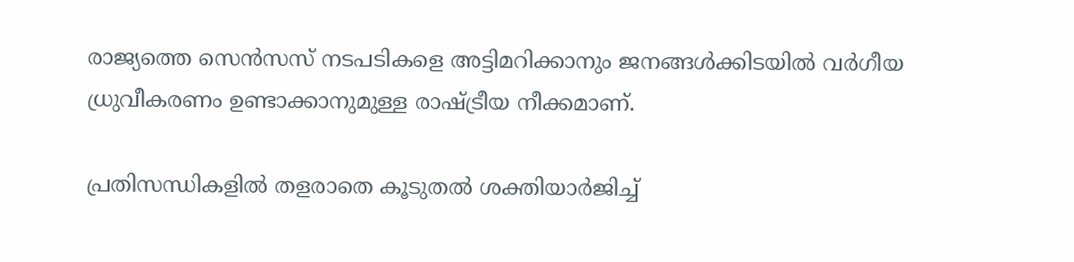രാജ്യത്തെ സെൻസസ് നടപടികളെ അട്ടിമറിക്കാനും ജനങ്ങൾക്കിടയിൽ വർഗീയ ധ്രുവീകരണം ഉണ്ടാക്കാനുമുള്ള രാഷ്ട്രീയ നീക്കമാണ്.

പ്രതിസന്ധികളിൽ തളരാതെ കൂടുതൽ ശക്തിയാർജിച്ച്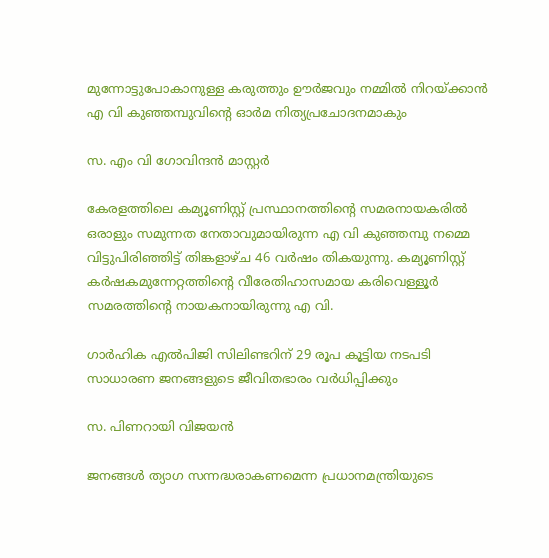മുന്നോട്ടുപോകാനുള്ള കരുത്തും ഊർജവും നമ്മിൽ നിറയ്‌ക്കാൻ എ വി കുഞ്ഞമ്പുവിൻ്റെ ഓർമ നിത്യപ്രചോദനമാകും

സ. എം വി ഗോവിന്ദൻ മാസ്റ്റർ

കേരളത്തിലെ കമ്യൂണിസ്റ്റ് പ്രസ്ഥാനത്തിന്റെ സമരനായകരിൽ ഒരാളും സമുന്നത നേതാവുമായിരുന്ന എ വി കുഞ്ഞമ്പു നമ്മെ വിട്ടുപിരിഞ്ഞിട്ട് തിങ്കളാഴ്‌ച 46 വർഷം തികയുന്നു. കമ്യൂണിസ്റ്റ് കർഷകമുന്നേറ്റത്തിന്റെ വീരേതിഹാസമായ കരിവെള്ളൂർ സമരത്തിന്റെ നായകനായിരുന്നു എ വി.

ഗാർഹിക എൽപിജി സിലിണ്ടറിന് 29 രൂപ കൂട്ടിയ നടപടി സാധാരണ ജനങ്ങളുടെ ജീവിതഭാരം വർധിപ്പിക്കും

സ. പിണറായി വിജയൻ

ജനങ്ങൾ ത്യാഗ സന്നദ്ധരാകണമെന്ന പ്രധാനമന്ത്രിയുടെ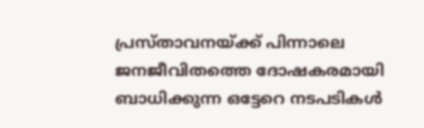പ്രസ്താവനയ്ക്ക് പിന്നാലെ ജനജീവിതത്തെ ദോഷകരമായി ബാധിക്കുന്ന ഒട്ടേറെ നടപടികൾ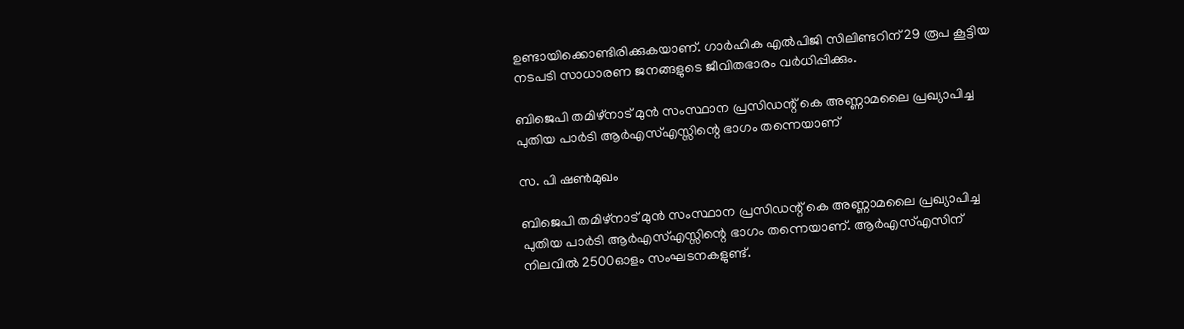ഉണ്ടായിക്കൊണ്ടിരിക്കുകയാണ്. ഗാർഹിക എൽപിജി സിലിണ്ടറിന് 29 രൂപ കൂട്ടിയ നടപടി സാധാരണ ജനങ്ങളുടെ ജീവിതഭാരം വർധിപ്പിക്കും.

ബിജെപി തമിഴ്‌നാട്‌ മുൻ സംസ്ഥാന പ്രസിഡന്റ്‌ കെ അണ്ണാമലൈ പ്രഖ്യാപിച്ച പുതിയ പാർടി ആർഎസ്‌എസ്സിന്റെ ഭാഗം തന്നെയാണ്

സ. പി ഷൺമുഖം

ബിജെപി തമിഴ്‌നാട്‌ മുൻ സംസ്ഥാന പ്രസിഡന്റ്‌ കെ അണ്ണാമലൈ പ്രഖ്യാപിച്ച പുതിയ പാർടി ആർഎസ്‌എസ്സിന്റെ ഭാഗം തന്നെയാണ്. ആർഎസ്എസിന്‌ നിലവിൽ 2500ഓളം സംഘടനകളുണ്ട്‌.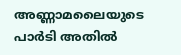അണ്ണാമലൈയുടെ പാർടി അതിൽ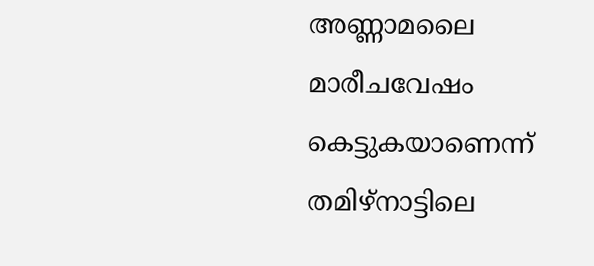അണ്ണാമലൈ മാരീചവേഷം കെട്ടുകയാണെന്ന്‌ തമിഴ്‌നാട്ടിലെ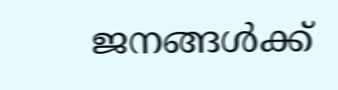ജനങ്ങൾക്ക്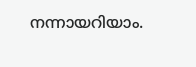നന്നായറിയാം.